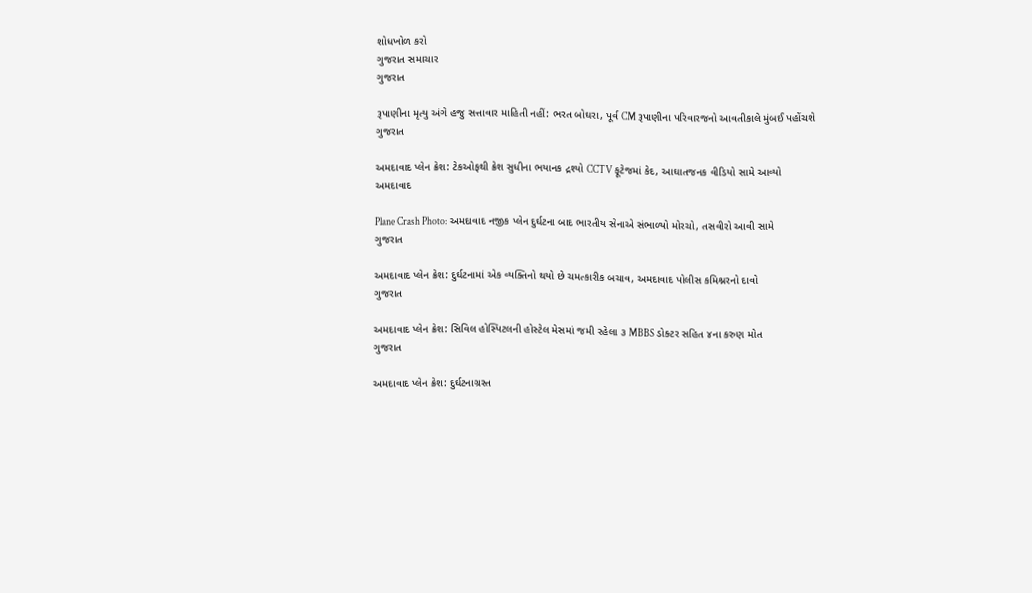શોધખોળ કરો
ગુજરાત સમાચાર
ગુજરાત

રૂપાણીના મૃત્યુ અંગે હજુ સત્તાવાર માહિતી નહીં: ભરત બોઘરા, પૂર્વ CM રૂપાણીના પરિવારજનો આવતીકાલે મુંબઈ પહોંચશે
ગુજરાત

અમદાવાદ પ્લેન ક્રેશ: ટેકઓફથી ક્રેશ સુધીના ભયાનક દ્રશ્યો CCTV ફૂટેજમાં કેદ, આઘાતજનક વીડિયો સામે આવ્યો
અમદાવાદ

Plane Crash Photo: અમદાવાદ નજીક પ્લેન દુર્ઘટના બાદ ભારતીય સેનાએ સંભાળ્યો મોરચો, તસવીરો આવી સામે
ગુજરાત

અમદાવાદ પ્લેન ક્રેશ: દુર્ઘટનામાં એક વ્યક્તિનો થયો છે ચમત્કારીક બચાવ, અમદાવાદ પોલીસ કમિશ્નરનો દાવો
ગુજરાત

અમદાવાદ પ્લેન ક્રેશ: સિવિલ હોસ્પિટલની હોસ્ટેલ મેસમાં જમી રહેલા ૩ MBBS ડોક્ટર સહિત ૪ના કરુણ મોત
ગુજરાત

અમદાવાદ પ્લેન ક્રેશ: દુર્ઘટનાગ્રસ્ત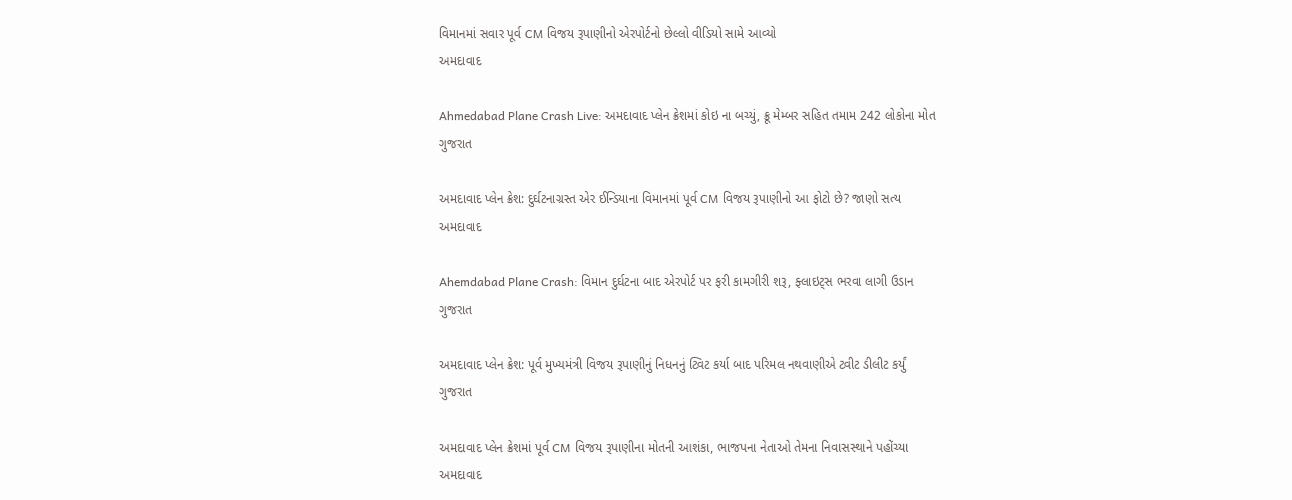વિમાનમાં સવાર પૂર્વ CM વિજય રૂપાણીનો એરપોર્ટનો છેલ્લો વીડિયો સામે આવ્યો
અમદાવાદ

Ahmedabad Plane Crash Live: અમદાવાદ પ્લેન ક્રેશમાં કોઇ ના બચ્યું, ક્રૂ મેમ્બર સહિત તમામ 242 લોકોના મોત
ગુજરાત

અમદાવાદ પ્લેન ક્રેશ: દુર્ઘટનાગ્રસ્ત એર ઈન્ડિયાના વિમાનમાં પૂર્વ CM વિજય રૂપાણીનો આ ફોટો છે? જાણો સત્ય
અમદાવાદ

Ahemdabad Plane Crash: વિમાન દુર્ઘટના બાદ એરપોર્ટ પર ફરી કામગીરી શરૂ, ફ્લાઇટ્સ ભરવા લાગી ઉડાન
ગુજરાત

અમદાવાદ પ્લેન ક્રેશ: પૂર્વ મુખ્યમંત્રી વિજય રૂપાણીનું નિધનનું ટ્વિટ કર્યા બાદ પરિમલ નથવાણીએ ટ્વીટ ડીલીટ કર્યું
ગુજરાત

અમદાવાદ પ્લેન ક્રેશમાં પૂર્વ CM વિજય રૂપાણીના મોતની આશંકા, ભાજપના નેતાઓ તેમના નિવાસસ્થાને પહોંચ્યા
અમદાવાદ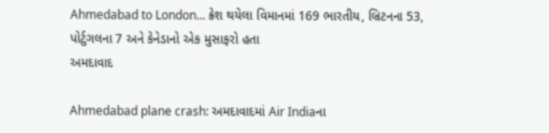Ahmedabad to London... ક્રેશ થયેલા વિમાનમાં 169 ભારતીય, બ્રિટનના 53, પોર્ટુગલના 7 અને કેનેડાનો એક મુસાફરો હતા
અમદાવાદ

Ahmedabad plane crash: અમદાવાદમાં Air Indiaના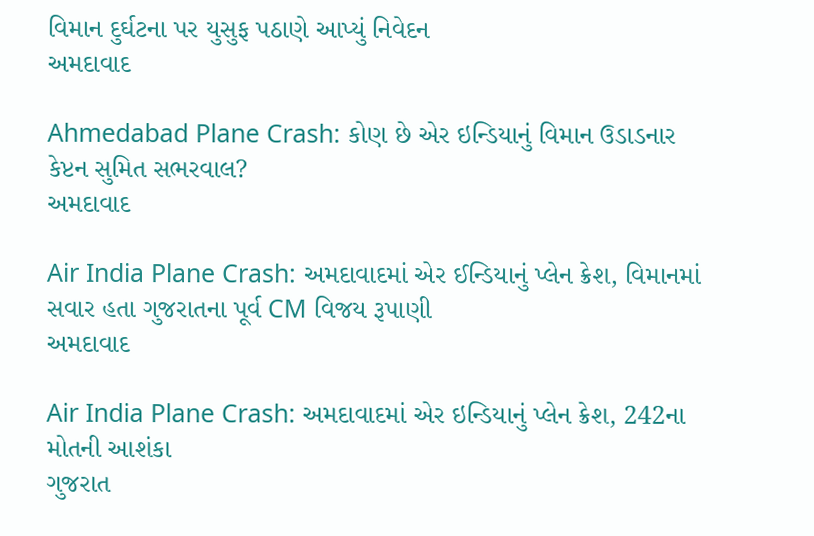વિમાન દુર્ઘટના પર યુસુફ પઠાણે આપ્યું નિવેદન
અમદાવાદ

Ahmedabad Plane Crash: કોણ છે એર ઇન્ડિયાનું વિમાન ઉડાડનાર કેપ્ટન સુમિત સભરવાલ?
અમદાવાદ

Air India Plane Crash: અમદાવાદમાં એર ઈન્ડિયાનું પ્લેન ક્રેશ, વિમાનમાં સવાર હતા ગુજરાતના પૂર્વ CM વિજય રૂપાણી
અમદાવાદ

Air India Plane Crash: અમદાવાદમાં એર ઇન્ડિયાનું પ્લેન ક્રેશ, 242ના મોતની આશંકા
ગુજરાત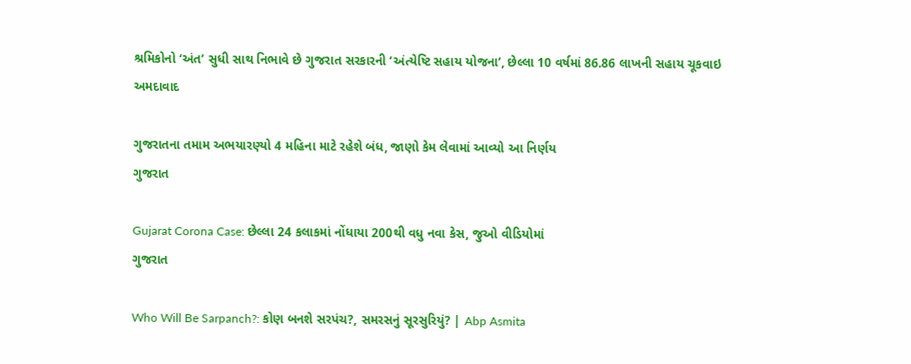શ્રમિકોનો ‘અંત’ સુધી સાથ નિભાવે છે ગુજરાત સરકારની ‘અંત્યેષ્ટિ સહાય યોજના’, છેલ્લા 10 વર્ષમાં 86.86 લાખની સહાય ચૂકવાઇ
અમદાવાદ

ગુજરાતના તમામ અભયારણ્યો 4 મહિના માટે રહેશે બંધ, જાણો કેમ લેવામાં આવ્યો આ નિર્ણય
ગુજરાત

Gujarat Corona Case: છેલ્લા 24 કલાકમાં નોંધાયા 200થી વધુ નવા કેસ, જુઓ વીડિયોમાં
ગુજરાત

Who Will Be Sarpanch?: કોણ બનશે સરપંચ?, સમરસનું સૂરસુરિયું? | Abp Asmita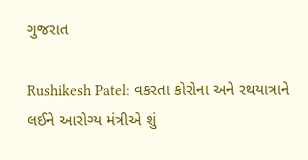ગુજરાત

Rushikesh Patel: વકરતા કોરોના અને રથયાત્રાને લઈને આરોગ્ય મંત્રીએ શું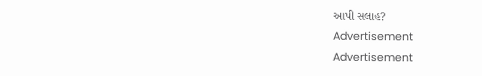આપી સલાહ?
Advertisement
Advertisement